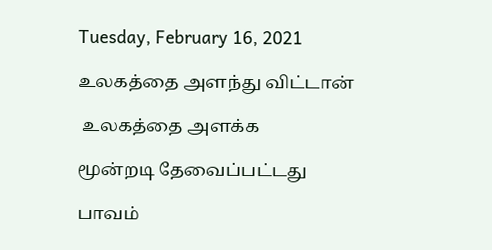Tuesday, February 16, 2021

உலகத்தை அளந்து விட்டான்

 உலகத்தை அளக்க

மூன்றடி தேவைப்பட்டது

பாவம்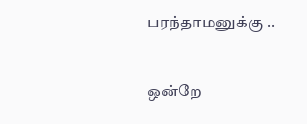பரந்தாமனுக்கு ..


ஒன்றே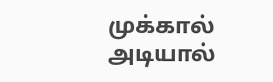முக்கால் அடியால்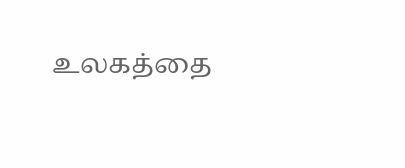உலகத்தை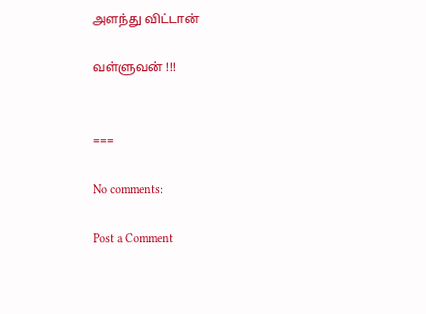அளந்து விட்டான்

வள்ளுவன் !!!


===

No comments:

Post a Comment